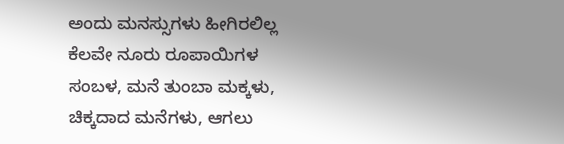ಅಂದು ಮನಸ್ಸುಗಳು ಹೀಗಿರಲಿಲ್ಲ
ಕೆಲವೇ ನೂರು ರೂಪಾಯಿಗಳ ಸಂಬಳ, ಮನೆ ತುಂಬಾ ಮಕ್ಕಳು, ಚಿಕ್ಕದಾದ ಮನೆಗಳು, ಆಗಲು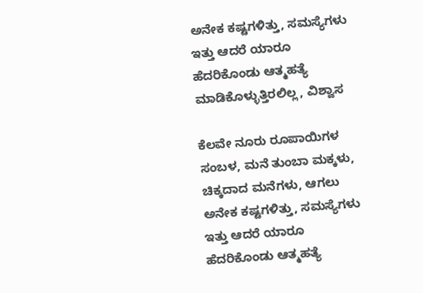ಅನೇಕ ಕಷ್ಟಗಳಿತ್ತು, ಸಮಸ್ಯೆಗಳು ಇತ್ತು ಆದರೆ ಯಾರೂ ಹೆದರಿಕೊಂಡು ಆತ್ಮಹತ್ಯೆ ಮಾಡಿಕೊಳ್ಳುತ್ತಿರಲಿಲ್ಲ, ವಿಶ್ವಾಸ

ಕೆಲವೇ ನೂರು ರೂಪಾಯಿಗಳ ಸಂಬಳ, ಮನೆ ತುಂಬಾ ಮಕ್ಕಳು, ಚಿಕ್ಕದಾದ ಮನೆಗಳು, ಆಗಲು ಅನೇಕ ಕಷ್ಟಗಳಿತ್ತು, ಸಮಸ್ಯೆಗಳು ಇತ್ತು ಆದರೆ ಯಾರೂ ಹೆದರಿಕೊಂಡು ಆತ್ಮಹತ್ಯೆ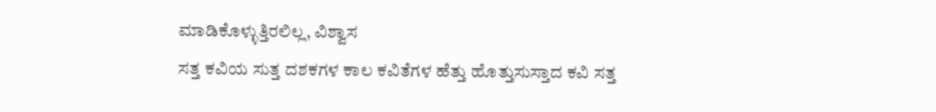ಮಾಡಿಕೊಳ್ಳುತ್ತಿರಲಿಲ್ಲ, ವಿಶ್ವಾಸ
ಸತ್ತ ಕವಿಯ ಸುತ್ತ ದಶಕಗಳ ಕಾಲ ಕವಿತೆಗಳ ಹೆತ್ತು ಹೊತ್ತುಸುಸ್ತಾದ ಕವಿ ಸತ್ತ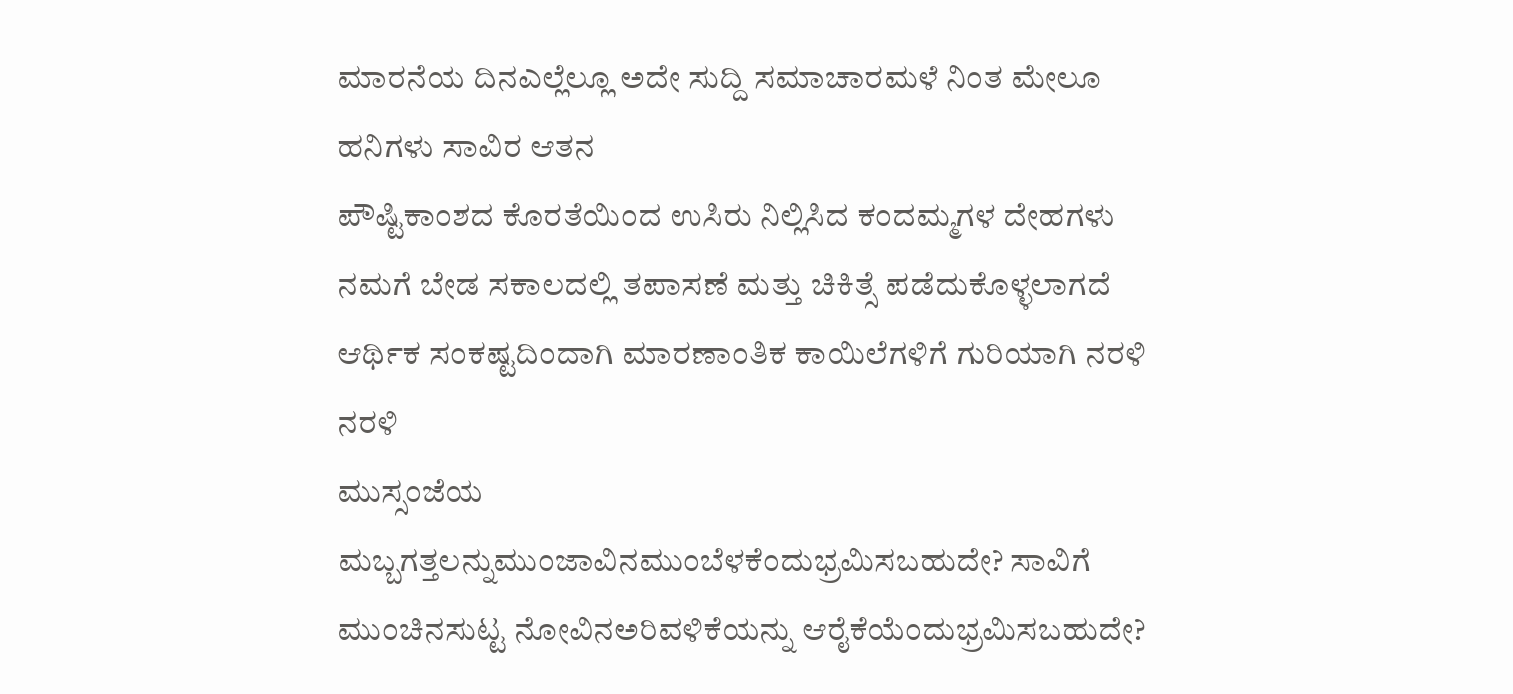ಮಾರನೆಯ ದಿನಎಲ್ಲೆಲ್ಲೂ ಅದೇ ಸುದ್ದಿ ಸಮಾಚಾರಮಳೆ ನಿಂತ ಮೇಲೂ ಹನಿಗಳು ಸಾವಿರ ಆತನ
ಪೌಷ್ಟಿಕಾಂಶದ ಕೊರತೆಯಿಂದ ಉಸಿರು ನಿಲ್ಲಿಸಿದ ಕಂದಮ್ಮಗಳ ದೇಹಗಳು ನಮಗೆ ಬೇಡ ಸಕಾಲದಲ್ಲಿ ತಪಾಸಣೆ ಮತ್ತು ಚಿಕಿತ್ಸೆ ಪಡೆದುಕೊಳ್ಳಲಾಗದೆ ಆರ್ಥಿಕ ಸಂಕಷ್ಟದಿಂದಾಗಿ ಮಾರಣಾಂತಿಕ ಕಾಯಿಲೆಗಳಿಗೆ ಗುರಿಯಾಗಿ ನರಳಿ ನರಳಿ
ಮುಸ್ಸಂಜೆಯ ಮಬ್ಬಗತ್ತಲನ್ನುಮುಂಜಾವಿನಮುಂಬೆಳಕೆಂದುಭ್ರಮಿಸಬಹುದೇ? ಸಾವಿಗೆ ಮುಂಚಿನಸುಟ್ಟ ನೋವಿನಅರಿವಳಿಕೆಯನ್ನು ಆರೈಕೆಯೆಂದುಭ್ರಮಿಸಬಹುದೇ?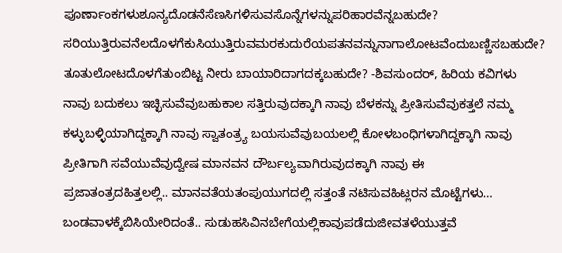ಪೂರ್ಣಾಂಕಗಳುಶೂನ್ಯದೊಡನೆಸೆಣಸಿಗಳಿಸುವಸೊನ್ನೆಗಳನ್ನುಪರಿಹಾರವೆನ್ನಬಹುದೇ? ಸರಿಯುತ್ತಿರುವನೆಲದೊಳಗೆಕುಸಿಯುತ್ತಿರುವಮರಕುದುರೆಯಪತನವನ್ನುನಾಗಾಲೋಟವೆಂದುಬಣ್ಣಿಸಬಹುದೇ? ತೂತುಲೋಟದೊಳಗೆತುಂಬಿಟ್ಟ ನೀರು ಬಾಯಾರಿದಾಗದಕ್ಕಬಹುದೇ? -ಶಿವಸುಂದರ್, ಹಿರಿಯ ಕವಿಗಳು
ನಾವು ಬದುಕಲು ಇಚ್ಛಿಸುವೆವುಬಹುಕಾಲ ಸತ್ತಿರುವುದಕ್ಕಾಗಿ ನಾವು ಬೆಳಕನ್ನು ಪ್ರೀತಿಸುವೆವುಕತ್ತಲೆ ನಮ್ಮ ಕಳ್ಳುಬಳ್ಳಿಯಾಗಿದ್ದಕ್ಕಾಗಿ ನಾವು ಸ್ವಾತಂತ್ರ್ಯ ಬಯಸುವೆವುಬಯಲಲ್ಲಿ ಕೋಳಬಂಧಿಗಳಾಗಿದ್ದಕ್ಕಾಗಿ ನಾವು ಪ್ರೀತಿಗಾಗಿ ಸವೆಯುವೆವುದ್ವೇಷ ಮಾನವನ ದೌರ್ಬಲ್ಯವಾಗಿರುವುದಕ್ಕಾಗಿ ನಾವು ಈ
ಪ್ರಜಾತಂತ್ರದಹಿತ್ತಲಲ್ಲಿ.. ಮಾನವತೆಯತಂಪುಯುಗದಲ್ಲಿ ಸತ್ತಂತೆ ನಟಿಸುವಹಿಟ್ಲರನ ಮೊಟ್ಟೆಗಳು… ಬಂಡವಾಳಕ್ಕೆಬಿಸಿಯೇರಿದಂತೆ.. ಸುಡುಹಸಿವಿನಬೇಗೆಯಲ್ಲಿಕಾವುಪಡೆದುಜೀವತಳೆಯುತ್ತವೆ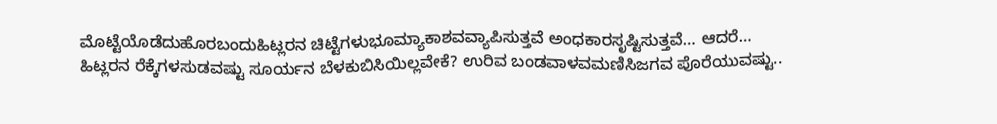ಮೊಟ್ಟೆಯೊಡೆದುಹೊರಬಂದುಹಿಟ್ಲರನ ಚಿಟ್ಟೆಗಳುಭೂಮ್ಯಾಕಾಶವವ್ಯಾಪಿಸುತ್ತವೆ ಅಂಧಕಾರಸೃಷ್ಟಿಸುತ್ತವೆ… ಆದರೆ… ಹಿಟ್ಲರನ ರೆಕ್ಕೆಗಳಸುಡವಷ್ಟು ಸೂರ್ಯನ ಬೆಳಕುಬಿಸಿಯಿಲ್ಲವೇಕೆ? ಉರಿವ ಬಂಡವಾಳವಮಣಿಸಿಜಗವ ಪೊರೆಯುವಷ್ಟು..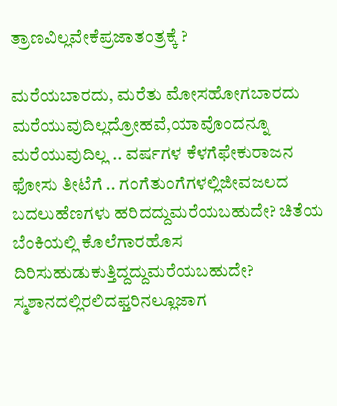ತ್ರಾಣವಿಲ್ಲವೇಕೆಪ್ರಜಾತಂತ್ರಕ್ಕೆ ?

ಮರೆಯಬಾರದು, ಮರೆತು ಮೋಸಹೋಗಬಾರದು ಮರೆಯುವುದಿಲ್ಲದ್ರೋಹವೆ,ಯಾವೊಂದನ್ನೂ ಮರೆಯುವುದಿಲ್ಲ .. ವರ್ಷಗಳ ಕೆಳಗೆಫೇಕುರಾಜನ ಫೋಸು ತೀಟೆಗೆ .. ಗಂಗೆತುಂಗೆಗಳಲ್ಲಿಜೀವಜಲದ ಬದಲುಹೆಣಗಳು ಹರಿದದ್ದುಮರೆಯಬಹುದೇ? ಚಿತೆಯ ಬೆಂಕಿಯಲ್ಲಿ ಕೊಲೆಗಾರಹೊಸ ದಿರಿಸುಹುಡುಕುತ್ತಿದ್ದದ್ದುಮರೆಯಬಹುದೇ? ಸ್ಮಶಾನದಲ್ಲಿರಲಿದಫ್ತರಿನಲ್ಲೂಜಾಗ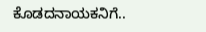ಕೊಡದನಾಯಕನಿಗೆ..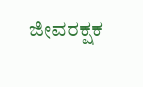ಜೀವರಕ್ಷಕ